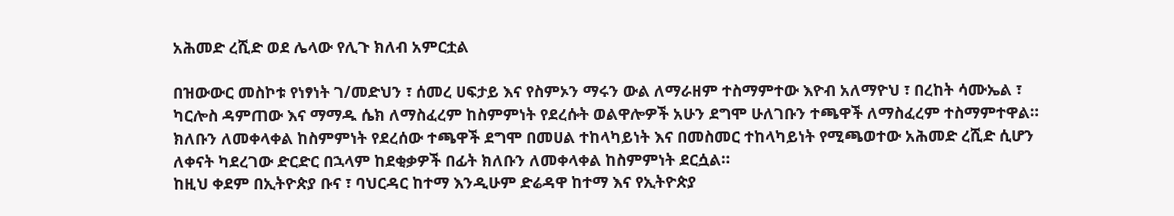አሕመድ ረሺድ ወደ ሌላው የሊጉ ክለብ አምርቷል

በዝውውር መስኮቱ የነፃነት ገ/መድህን ፣ ሰመረ ሀፍታይ እና የስምኦን ማሩን ውል ለማራዘም ተስማምተው እዮብ አለማዮህ ፣ በረከት ሳሙኤል ፣ ካርሎስ ዳምጠው እና ማማዱ ሴክ ለማስፈረም ከስምምነት የደረሱት ወልዋሎዎች አሁን ደግሞ ሁለገቡን ተጫዋች ለማስፈረም ተስማምተዋል። ክለቡን ለመቀላቀል ከስምምነት የደረሰው ተጫዋች ደግሞ በመሀል ተከላካይነት እና በመስመር ተከላካይነት የሚጫወተው አሕመድ ረሺድ ሲሆን ለቀናት ካደረገው ድርድር በኋላም ከደቂቃዎች በፊት ክለቡን ለመቀላቀል ከስምምነት ደርሷል።
ከዚህ ቀደም በኢትዮጵያ ቡና ፣ ባህርዳር ከተማ እንዲሁም ድሬዳዋ ከተማ እና የኢትዮጵያ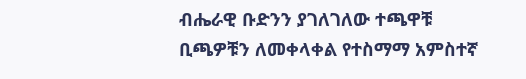ብሔራዊ ቡድንን ያገለገለው ተጫዋቹ ቢጫዎቹን ለመቀላቀል የተስማማ አምስተኛ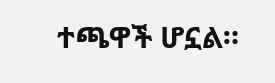ተጫዋች ሆኗል።